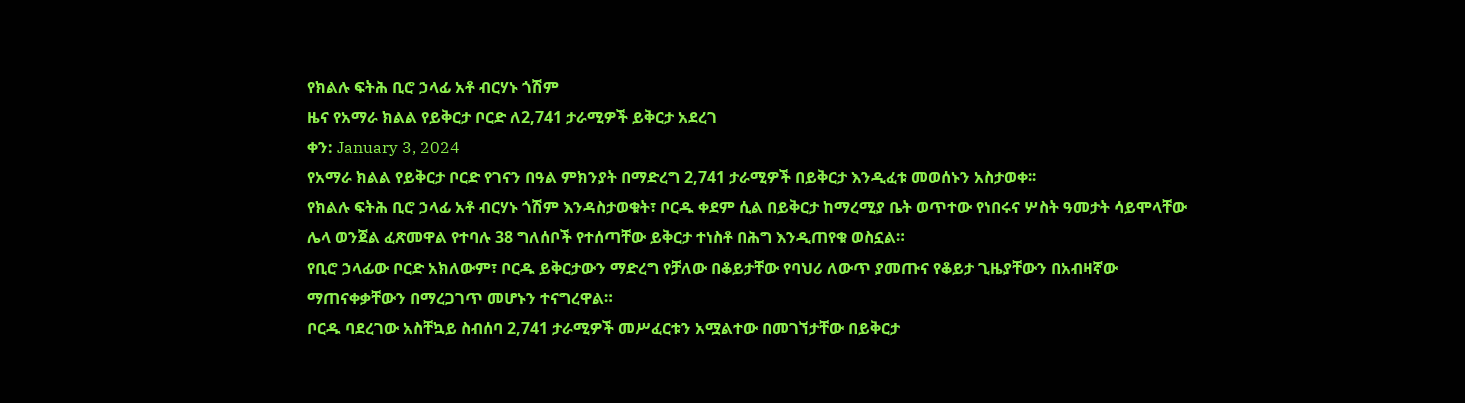የክልሉ ፍትሕ ቢሮ ኃላፊ አቶ ብርሃኑ ጎሽም
ዜና የአማራ ክልል የይቅርታ ቦርድ ለ2,741 ታራሚዎች ይቅርታ አደረገ
ቀን: January 3, 2024
የአማራ ክልል የይቅርታ ቦርድ የገናን በዓል ምክንያት በማድረግ 2,741 ታራሚዎች በይቅርታ እንዲፈቱ መወሰኑን አስታወቀ፡፡
የክልሉ ፍትሕ ቢሮ ኃላፊ አቶ ብርሃኑ ጎሽም እንዳስታወቁት፣ ቦርዱ ቀደም ሲል በይቅርታ ከማረሚያ ቤት ወጥተው የነበሩና ሦስት ዓመታት ሳይሞላቸው ሌላ ወንጀል ፈጽመዋል የተባሉ 38 ግለሰቦች የተሰጣቸው ይቅርታ ተነስቶ በሕግ እንዲጠየቁ ወስኗል።
የቢሮ ኃላፊው ቦርድ አክለውም፣ ቦርዱ ይቅርታውን ማድረግ የቻለው በቆይታቸው የባህሪ ለውጥ ያመጡና የቆይታ ጊዜያቸውን በአብዛኛው ማጠናቀቃቸውን በማረጋገጥ መሆኑን ተናግረዋል።
ቦርዱ ባደረገው አስቸኳይ ስብሰባ 2,741 ታራሚዎች መሥፈርቱን አሟልተው በመገኘታቸው በይቅርታ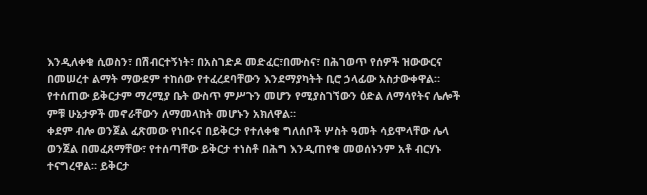እንዲለቀቁ ሲወስን፣ በሽብርተኝነት፣ በአስገድዶ መድፈር፣በሙስና፣ በሕገወጥ የሰዎች ዝውውርና በመሠረተ ልማት ማውደም ተከሰው የተፈረደባቸውን እንደማያካትት ቢሮ ኃላፊው አስታውቀዋል።
የተሰጠው ይቅርታም ማረሚያ ቤት ውስጥ ምሥጉን መሆን የሚያስገኘውን ዕድል ለማሳየትና ሌሎች ምቹ ሁኔታዎች መኖራቸውን ለማመላከት መሆኑን አክለዋል።
ቀደም ብሎ ወንጀል ፈጽመው የነበሩና በይቅርታ የተለቀቁ ግለሰቦች ሦስት ዓመት ሳይሞላቸው ሌላ ወንጀል በመፈጸማቸው፣ የተሰጣቸው ይቅርታ ተነስቶ በሕግ እንዲጠየቁ መወሰኑንም አቶ ብርሃኑ ተናግረዋል። ይቅርታ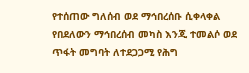የተሰጠው ግለሰብ ወደ ማኅበረሰቡ ሲቀላቀል የበደለውን ማኅበረሰብ መካስ እንጂ ተመልሶ ወደ ጥፋት መግባት ለተደጋጋሚ የሕግ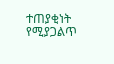ተጠያቂነት የሚያጋልጥ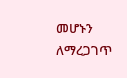መሆኑን ለማረጋገጥ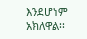እንደሆነም አክለዋል፡፡